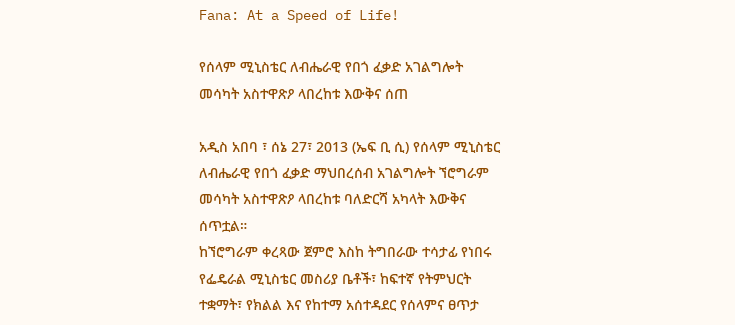Fana: At a Speed of Life!

የሰላም ሚኒስቴር ለብሔራዊ የበጎ ፈቃድ አገልግሎት መሳካት አስተዋጽዖ ላበረከቱ እውቅና ሰጠ

አዲስ አበባ ፣ ሰኔ 27፣ 2013 (ኤፍ ቢ ሲ) የሰላም ሚኒስቴር ለብሔራዊ የበጎ ፈቃድ ማህበረሰብ አገልግሎት ኘሮግራም መሳካት አስተዋጽዖ ላበረከቱ ባለድርሻ አካላት እውቅና ሰጥቷል።
ከኘሮግራም ቀረጻው ጀምሮ እስከ ትግበራው ተሳታፊ የነበሩ የፌዴራል ሚኒስቴር መስሪያ ቤቶች፣ ከፍተኛ የትምህርት ተቋማት፣ የክልል እና የከተማ አሰተዳደር የሰላምና ፀጥታ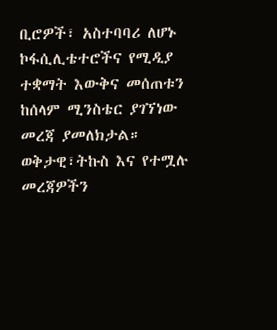ቢሮዎች፣ አስተባባሪ ለሆኑ ኮፋሲሊቴተሮችና የሚዲያ ተቋማት እውቅና መሰጠቱን ከሰላም ሚንስቴር ያገኘነው መረጃ ያመለክታል።
ወቅታዊ፣ትኩስ እና የተሟሉ መረጃዎችን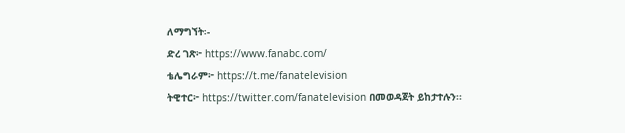ለማግኘት፡-
ድረ ገጽ፦ https://www.fanabc.com/
ቴሌግራም፦ https://t.me/fanatelevision
ትዊተር፦ https://twitter.com/fanatelevision በመወዳጀት ይከታተሉን፡፡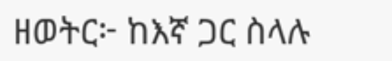ዘወትር፦ ከእኛ ጋር ስላሉ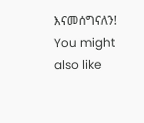እናመሰግናለን!
You might also like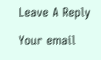Leave A Reply

Your email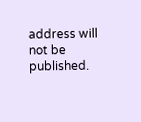address will not be published.